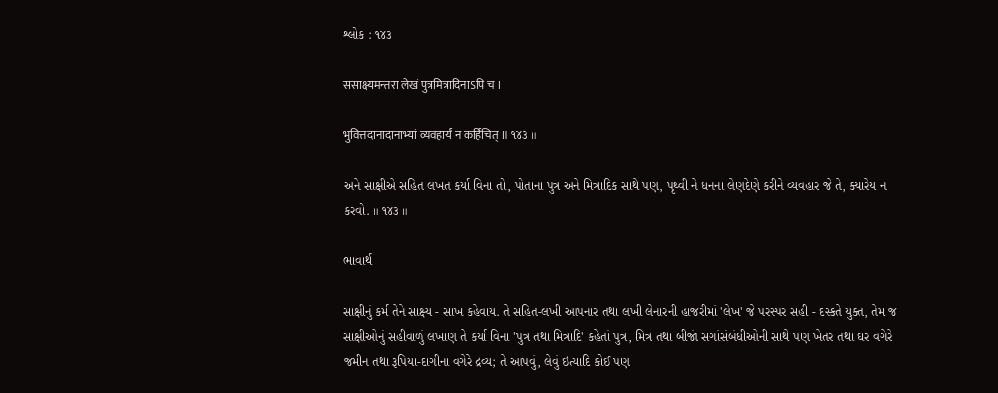શ્લોક : ૧૪૩

ससाक्ष्यमन्तरा लेखं पुत्रमित्रादिनाऽपि च ।

भुवित्तदानादानाभ्यां व्यवहार्यं न कर्हिचित् ॥ ૧૪૩ ॥

અને સાક્ષીએ સહિત લખત કર્યા વિના તો, પોતાના પુત્ર અને મિત્રાદિક સાથે પણ, પૃથ્વી ને ધનના લેણદેણે કરીને વ્યવહાર જે તે, ક્યારેય ન કરવો. ॥ ૧૪૩ ॥

ભાવાર્થ

સાક્ષીનું કર્મ તેને સાક્ષ્ય - સાખ કહેવાય. તે સહિત-લખી આપનાર તથા લખી લેનારની હાજરીમાં 'લેખ' જે પરસ્પર સહી - દસ્કતે યુક્ત, તેમ જ સાક્ષીઓનું સહીવાળું લખાણ તે કર્યા વિના 'પુત્ર તથા મિત્રાદિ' કહેતાં પુત્ર, મિત્ર તથા બીજાં સગાંસંબંધીઓની સાથે પણ ખેતર તથા ઘર વગેરે જમીન તથા રૂપિયા-દાગીના વગેરે દ્રવ્ય; તે આપવું, લેવું ઇત્યાદિ કોઈ પણ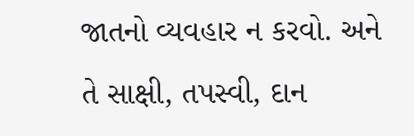જાતનો વ્યવહાર ન કરવો. અને તે સાક્ષી, તપસ્વી, દાન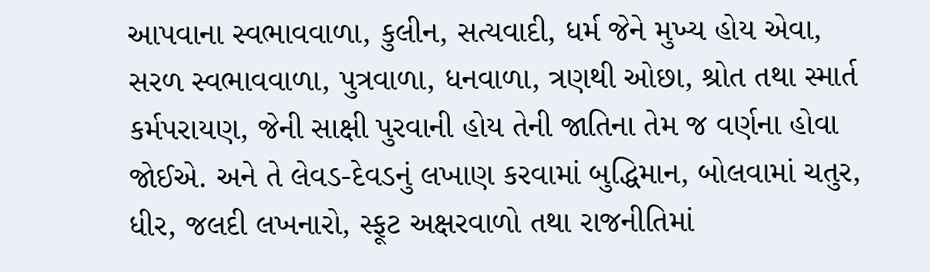આપવાના સ્વભાવવાળા, કુલીન, સત્યવાદી, ધર્મ જેને મુખ્ય હોય એવા, સરળ સ્વભાવવાળા, પુત્રવાળા, ધનવાળા, ત્રણથી ઓછા, શ્રોત તથા સ્માર્ત કર્મપરાયણ, જેની સાક્ષી પુરવાની હોય તેની જાતિના તેમ જ વર્ણના હોવા જોઈએ. અને તે લેવડ-દેવડનું લખાણ કરવામાં બુદ્ધિમાન, બોલવામાં ચતુર, ધીર, જલદી લખનારો, સ્ફૂટ અક્ષરવાળો તથા રાજનીતિમાં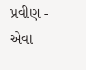પ્રવીણ - એવા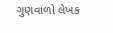ગુણવાળો લેખક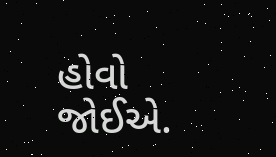હોવો જોઈએ.